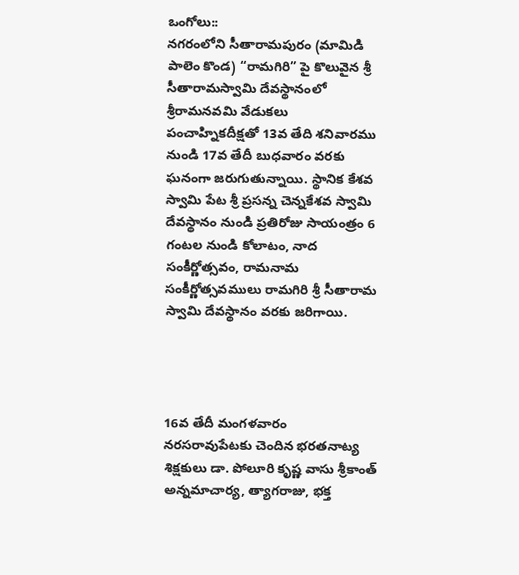ఒంగోలు::
నగరంలోని సీతారామపురం (మామిడి పాలెం కొండ) “రామగిరి” పై కొలువైన శ్రీ సీతారామస్వామి దేవస్థానంలో శ్రీరామనవమి వేడుకలు పంచాహ్నికదీక్షతో 13వ తేది శనివారము నుండి 17వ తేదీ బుధవారం వరకు ఘనంగా జరుగుతున్నాయి. స్థానిక కేశవ స్వామి పేట శ్రీ ప్రసన్న చెన్నకేశవ స్వామి దేవస్థానం నుండి ప్రతిరోజు సాయంత్రం 6 గంటల నుండి కోలాటం, నాద సంకీర్ణోత్సవం, రామనామ సంకీర్ణోత్సవములు రామగిరి శ్రీ సీతారామ స్వామి దేవస్థానం వరకు జరిగాయి.




16వ తేదీ మంగళవారం నరసరావుపేటకు చెందిన భరతనాట్య శిక్షకులు డా. పోలూరి కృష్ణ వాసు శ్రీకాంత్ అన్నమాచార్య, త్యాగరాజు, భక్త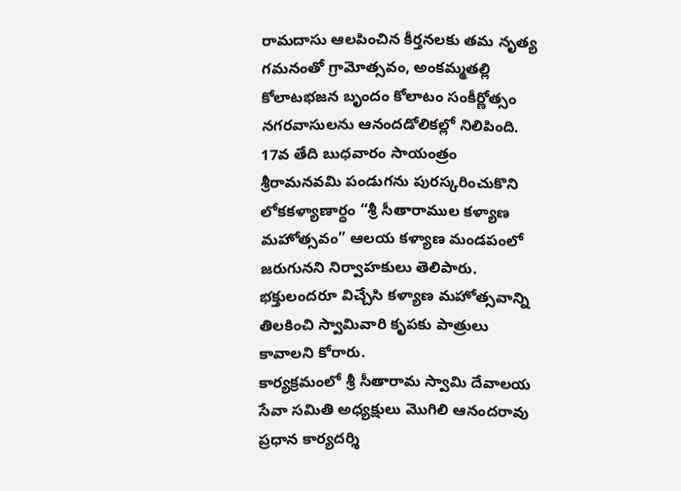రామదాసు ఆలపించిన కీర్తనలకు తమ నృత్య గమనంతో గ్రామోత్సవం, అంకమ్మతల్లి కోలాటభజన బృందం కోలాటం సంకీర్ణోత్సం నగరవాసులను ఆనందడోలికల్లో నిలిపింది.
17వ తేది బుధవారం సాయంత్రం శ్రీరామనవమి పండుగను పురస్కరించుకొని లోకకళ్యాణార్ధం “శ్రీ సీతారాముల కళ్యాణ మహోత్సవం” ఆలయ కళ్యాణ మండపంలో జరుగునని నిర్వాహకులు తెలిపారు. భక్తులందరూ విచ్చేసి కళ్యాణ మహోత్సవాన్ని తిలకించి స్వామివారి కృపకు పాత్రులు కావాలని కోరారు.
కార్యక్రమంలో శ్రీ సీతారామ స్వామి దేవాలయ సేవా సమితి అధ్యక్షులు మొగిలి ఆనందరావు ప్రధాన కార్యదర్శి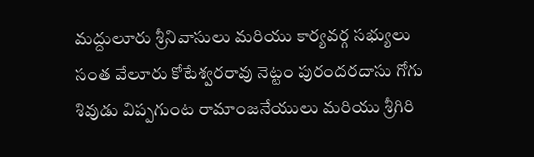మద్దులూరు శ్రీనివాసులు మరియు కార్యవర్గ సభ్యులు సంత వేలూరు కోటేశ్వరరావు నెట్టం పురందరదాసు గోగు శివుడు విప్పగుంట రామాంజనేయులు మరియు శ్రీగిరి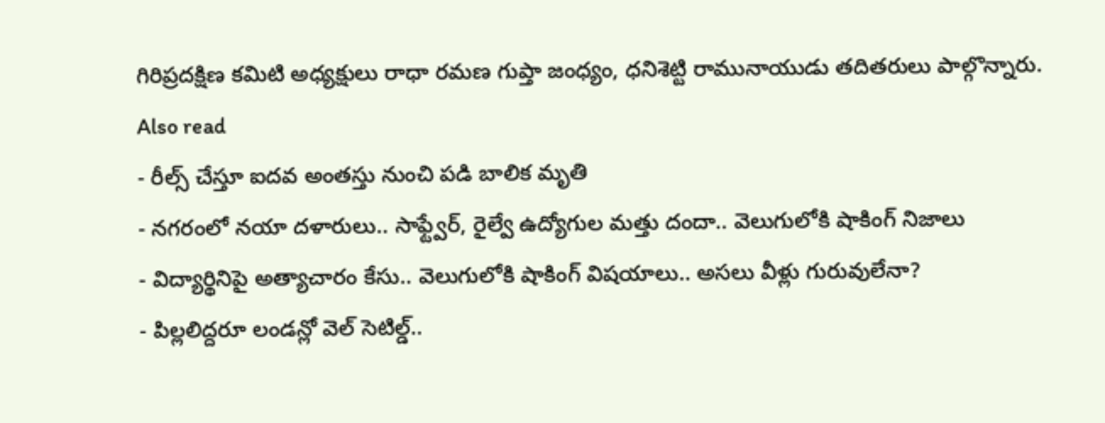గిరిప్రదక్షిణ కమిటి అధ్యక్షులు రాధా రమణ గుప్తా జంధ్యం, ధనిశెట్టి రామునాయుడు తదితరులు పాల్గొన్నారు.
Also read
- రీల్స్ చేస్తూ ఐదవ అంతస్తు నుంచి పడి బాలిక మృతి
- నగరంలో నయా దళారులు.. సాఫ్ట్వేర్, రైల్వే ఉద్యోగుల మత్తు దందా.. వెలుగులోకి షాకింగ్ నిజాలు
- విద్యార్థినిపై అత్యాచారం కేసు.. వెలుగులోకి షాకింగ్ విషయాలు.. అసలు వీళ్లు గురువులేనా?
- పిల్లలిద్దరూ లండన్లో వెల్ సెటిల్డ్..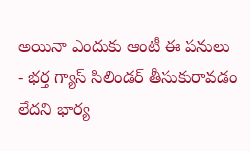అయినా ఎందుకు ఆంటీ ఈ పనులు
- భర్త గ్యాస్ సిలిండర్ తీసుకురావడం లేదని భార్య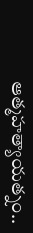ఆత్మహత్యాయత్నం..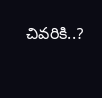చివరికి..?